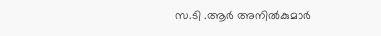സ.ടി .ആർ അനിൽകുമാർ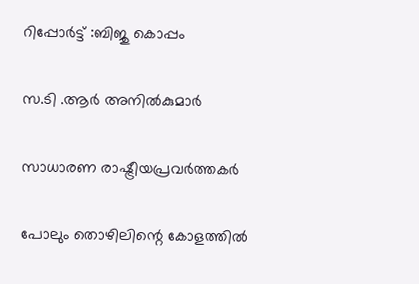റിപ്പോർട്ട്‌ :ബിജു കൊപ്പം

സ.ടി .ആർ അനിൽകുമാർ

സാധാരണ രാഷ്ട്രീയപ്രവർത്തകർ

പോലും തൊഴിലിന്റെ കോളത്തിൽ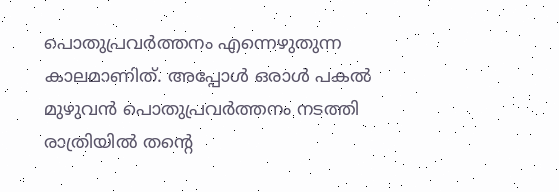പൊതുപ്രവർത്തനം എന്നെഴുതുന്ന കാലമാണിത്. അപ്പോൾ ഒരാൾ പകൽ മുഴുവൻ പൊതുപ്രവർത്തനം നടത്തി രാത്രിയിൽ തൻ്റെ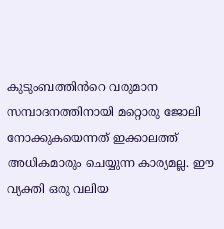കുടുംബത്തിൻറെ വരുമാന സമ്പാദനത്തിനായി മറ്റൊരു ജോലി നോക്കുകയെന്നത് ഇക്കാലത്ത് അധികമാരും ചെയ്യുന്ന കാര്യമല്ല. ഈ വ്യക്തി ഒരു വലിയ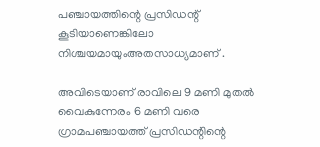പഞ്ചായത്തിന്റെ പ്രസിഡന്റ് കൂടിയാണെങ്കിലോ നിശ്ചയമായുംഅതസാധ്യമാണ് .

അവിടെയാണ് രാവിലെ 9 മണി മുതൽ വൈകുന്നേരം 6 മണി വരെ ഗ്രാമപഞ്ചായത്ത് പ്രസിഡന്റിന്റെ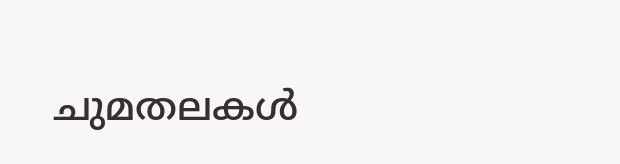ചുമതലകൾ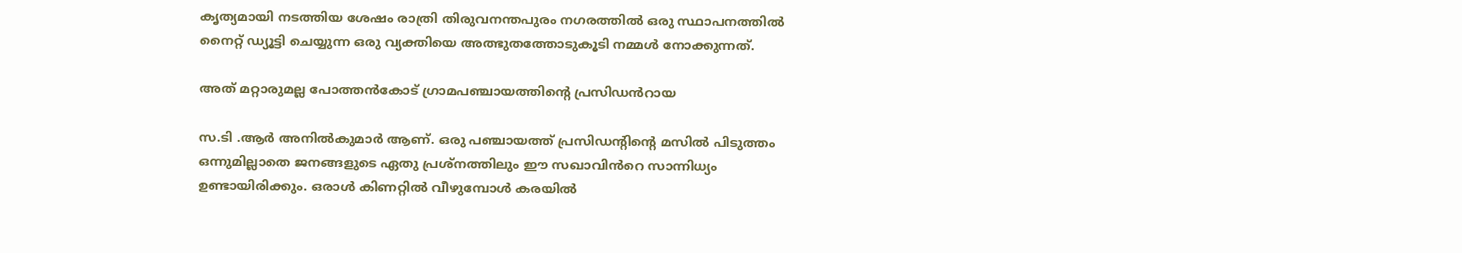കൃത്യമായി നടത്തിയ ശേഷം രാത്രി തിരുവനന്തപുരം നഗരത്തിൽ ഒരു സ്ഥാപനത്തിൽ നൈറ്റ് ഡ്യൂട്ടി ചെയ്യുന്ന ഒരു വ്യക്തിയെ അത്ഭുതത്തോടുകൂടി നമ്മൾ നോക്കുന്നത്.

അത് മറ്റാരുമല്ല പോത്തൻകോട് ഗ്രാമപഞ്ചായത്തിന്റെ പ്രസിഡൻറായ

സ.ടി .ആർ അനിൽകുമാർ ആണ്. ഒരു പഞ്ചായത്ത് പ്രസിഡൻ്റിൻ്റെ മസിൽ പിടുത്തം ഒന്നുമില്ലാതെ ജനങ്ങളുടെ ഏതു പ്രശ്നത്തിലും ഈ സഖാവിൻറെ സാന്നിധ്യം ഉണ്ടായിരിക്കും. ഒരാൾ കിണറ്റിൽ വീഴുമ്പോൾ കരയിൽ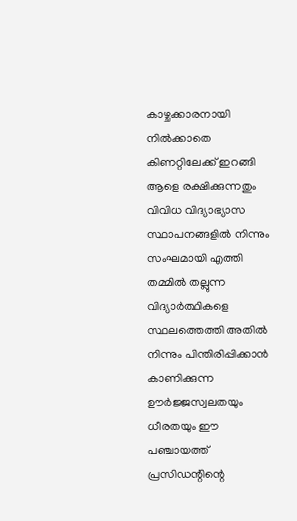കാഴ്ചക്കാരനായി നിൽക്കാതെ കിണറ്റിലേക്ക് ഇറങ്ങി ആളെ രക്ഷിക്കുന്നതും വിവിധ വിദ്യാഭ്യാസ സ്ഥാപനങ്ങളിൽ നിന്നും സംഘമായി എത്തി തമ്മിൽ തല്ലുന്ന വിദ്യാർത്ഥികളെ സ്ഥലത്തെത്തി അതിൽ നിന്നും പിന്തിരിപ്പിക്കാൻ കാണിക്കുന്ന ഊർജ്ജസ്വലതയും ധീരതയും ഈ പഞ്ചായത്ത് പ്രസിഡന്റിന്റെ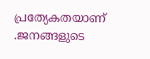പ്രത്യേകതയാണ് .ജനങ്ങളുടെ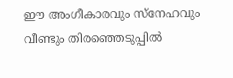ഈ അംഗീകാരവും സ്നേഹവും വീണ്ടും തിരഞ്ഞെടുപ്പിൽ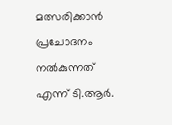മത്സരിക്കാൻ പ്രചോദനം നൽകുന്നത് എന്ന് ടി.ആർ.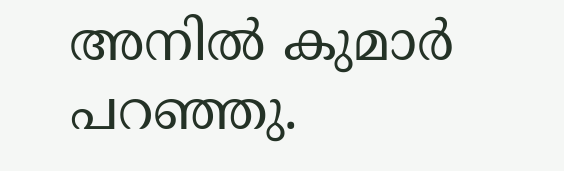അനിൽ കുമാർ പറഞ്ഞു.